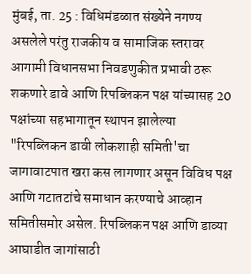मुंबई, ता. 25 : विधिमंडळात संख्येने नगण्य असलेले परंतु राजकीय व सामाजिक स्तरावर आगामी विधानसभा निवडणुकीत प्रभावी ठरू शकणारे डावे आणि रिपब्लिकन पक्ष यांच्यासह 20 पक्षांच्या सहभागातून स्थापन झालेल्या "रिपब्लिकन डावी लोकशाही समिती'चा जागावाटपात खरा कस लागणार असून विविध पक्ष आणि गटातटांचे समाधान करण्याचे आव्हान समितीसमोर असेल. रिपब्लिकन पक्ष आणि डाव्या आघाडीत जागांसाठी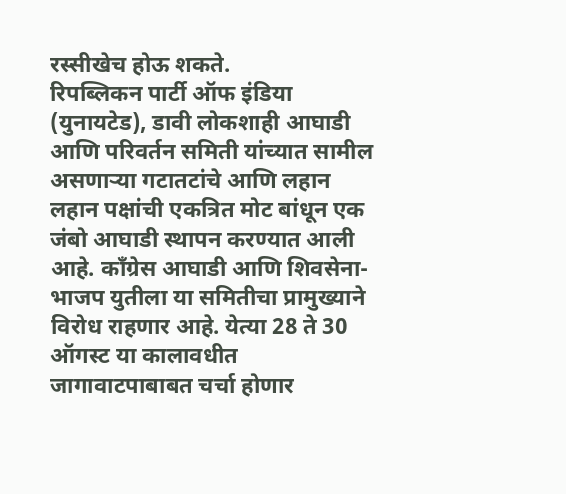रस्सीखेच होऊ शकते.
रिपब्लिकन पार्टी ऑफ इंडिया (युनायटेड), डावी लोकशाही आघाडी आणि परिवर्तन समिती यांच्यात सामील असणाऱ्या गटातटांचे आणि लहान लहान पक्षांची एकत्रित मोट बांधून एक जंबो आघाडी स्थापन करण्यात आली आहे. कॉंग्रेस आघाडी आणि शिवसेना-भाजप युतीला या समितीचा प्रामुख्याने विरोध राहणार आहे. येत्या 28 ते 30 ऑगस्ट या कालावधीत जागावाटपाबाबत चर्चा होणार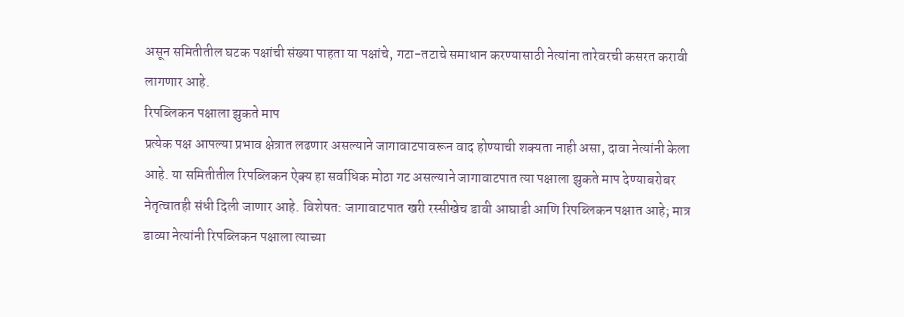असून समितीतील घटक पक्षांची संख्या पाहता या पक्षांचे, गटा-तटाचे समाधान करण्यासाठी नेत्यांना तारेवरची कसरत करावी लागणार आहे.
रिपब्लिकन पक्षाला झुकते माप
प्रत्येक पक्ष आपल्या प्रभाव क्षेत्रात लढणार असल्याने जागावाटपावरून वाद होण्याची शक्यता नाही असा, दावा नेत्यांनी केला आहे. या समितीतील रिपब्लिकन ऐक्य हा सर्वाधिक मोठा गट असल्याने जागावाटपात त्या पक्षाला झुकते माप देण्याबरोबर नेतृत्वातही संधी दिली जाणार आहे. विशेषत: जागावाटपात खरी रस्सीखेच डावी आघाडी आणि रिपब्लिकन पक्षात आहे; मात्र डाव्या नेत्यांनी रिपब्लिकन पक्षाला त्याच्या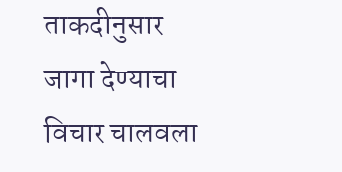ताकदीनुसार जागा देण्याचा विचार चालवला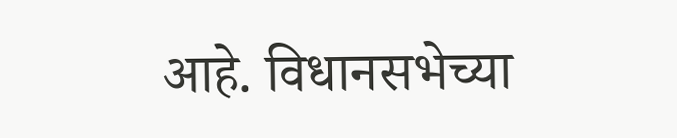आहे. विधानसभेच्या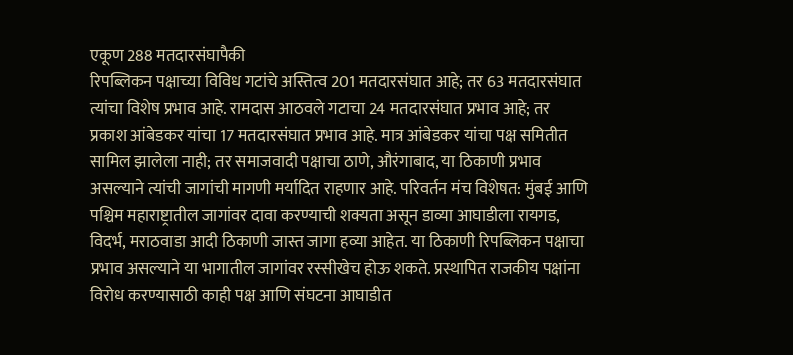एकूण 288 मतदारसंघापैकी
रिपब्लिकन पक्षाच्या विविध गटांचे अस्तित्व 201 मतदारसंघात आहे; तर 63 मतदारसंघात त्यांचा विशेष प्रभाव आहे. रामदास आठवले गटाचा 24 मतदारसंघात प्रभाव आहे; तर प्रकाश आंबेडकर यांचा 17 मतदारसंघात प्रभाव आहे. मात्र आंबेडकर यांचा पक्ष समितीत सामिल झालेला नाही; तर समाजवादी पक्षाचा ठाणे, औरंगाबाद, या ठिकाणी प्रभाव असल्याने त्यांची जागांची मागणी मर्यादित राहणार आहे. परिवर्तन मंच विशेषत: मुंबई आणि पश्चिम महाराष्ट्रातील जागांवर दावा करण्याची शक्यता असून डाव्या आघाडीला रायगड, विदर्भ, मराठवाडा आदी ठिकाणी जास्त जागा हव्या आहेत. या ठिकाणी रिपब्लिकन पक्षाचा प्रभाव असल्याने या भागातील जागांवर रस्सीखेच होऊ शकते. प्रस्थापित राजकीय पक्षांना विरोध करण्यासाठी काही पक्ष आणि संघटना आघाडीत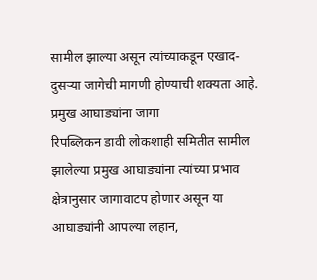सामील झाल्या असून त्यांच्याकडून एखाद-दुसऱ्या जागेची मागणी होण्याची शक्यता आहे.
प्रमुख आघाड्यांना जागा
रिपब्लिकन डावी लोकशाही समितीत सामील झालेल्या प्रमुख आघाड्यांना त्यांच्या प्रभाव क्षेत्रानुसार जागावाटप होणार असून या आघाड्यांनी आपल्या लहान,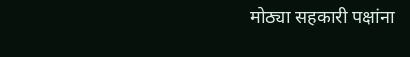मोठ्या सहकारी पक्षांना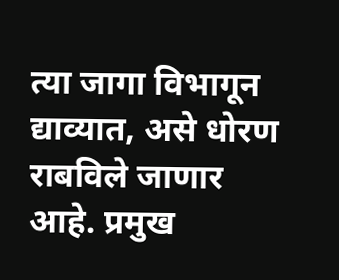त्या जागा विभागून द्याव्यात, असे धोरण राबविले जाणार आहे. प्रमुख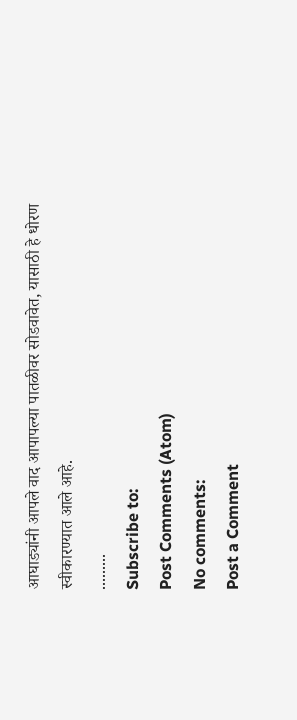आघाड्यांनी आपले वाद आपापल्या पातळीवर सोडवावेत, यासाठी हे धोरण स्वीकारण्यात आले आहे.
.........
Subscribe to:
Post Comments (Atom)
No comments:
Post a Comment